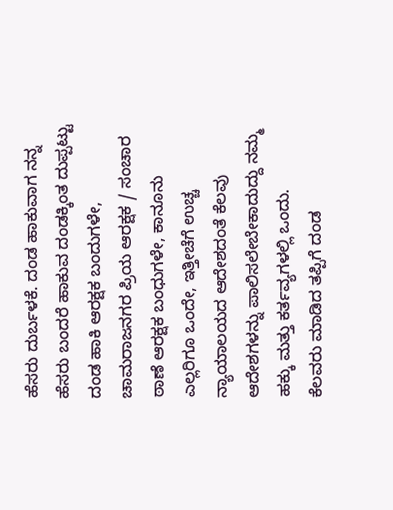ಹೆಸರು ದುರ್ಬಳಕೆ. ದಂಡ ಹಾಕುವಾಗ ನನ್ನ ಹೆಸರು ಬಂದರೆ ಹಾಕುವ ದಂಡಕ್ಕಿಂತ ದುಪ್ಪಟ್ಟು ದಂಡ ಹಾಕಿ ಆರಕ್ಷಕ ಬಂದುಗಳೇ,
ಚಾಮರಾಜನಗರ ಪ್ರಿಯ ಆರಕ್ಷಕ / ಸಂಚಾರ ಠಾಣೆ ಆರಕ್ಷಕ ಬಂಧುಗಳೇ, ಕಾನೂನು ಎಲ್ಲರಿಗೂ ಒಂದೇ, ಇತ್ತೀಚೆಗೆ ಉಚ್ಚ ನ್ಯಾಯಾಲಯದ ಆದೇಶದಂತೆ ಕೆಲವು ಆದೇಶಗಳನ್ನು ಪಾಲಿಸಲೇಬೇಕಾದುದ್ದು ನಮ್ಮ ಹಕ್ಕು ಮತ್ತು ಕರ್ತವ್ಯಗಳಲ್ಲಿ ಒಂದು.
ಕೆಲವರು ಮಾಡಿದ ತಪ್ಪಿಗೆ ದಂಡ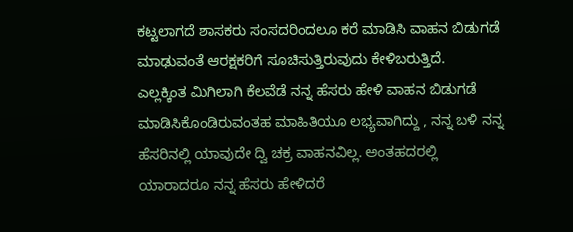ಕಟ್ಟಲಾಗದೆ ಶಾಸಕರು ಸಂಸದರಿಂದಲೂ ಕರೆ ಮಾಡಿಸಿ ವಾಹನ ಬಿಡುಗಡೆ ಮಾಢುವಂತೆ ಆರಕ್ಷಕರಿಗೆ ಸೂಚಿಸುತ್ತಿರುವುದು ಕೇಳಿಬರುತ್ತಿದೆ.
ಎಲ್ಲಕ್ಕಿಂತ ಮಿಗಿಲಾಗಿ ಕೆಲವೆಡೆ ನನ್ನ ಹೆಸರು ಹೇಳಿ ವಾಹನ ಬಿಡುಗಡೆ ಮಾಡಿಸಿಕೊಂಡಿರುವಂತಹ ಮಾಹಿತಿಯೂ ಲಭ್ಯವಾಗಿದ್ದು , ನನ್ನ ಬಳಿ ನನ್ನ ಹೆಸರಿನಲ್ಲಿ ಯಾವುದೇ ದ್ವಿ ಚಕ್ರ ವಾಹನವಿಲ್ಲ. ಅಂತಹದರಲ್ಲಿ ಯಾರಾದರೂ ನನ್ನ ಹೆಸರು ಹೇಳಿದರೆ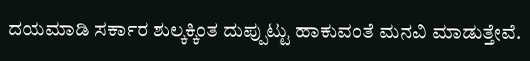ದಯಮಾಡಿ ಸರ್ಕಾರ ಶುಲ್ಕಕ್ಕಿಂತ ದುಪ್ಪುಟ್ಟು ಹಾಕುವಂತೆ ಮನವಿ ಮಾಡುತ್ತೇವೆ.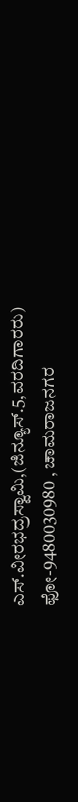ಎಸ್.ವೀರಭದ್ರಸ್ವಾಮಿ,(ಜಿನ್ಯೂಸ್.5,ವರದಿಗಾರರು)
ಫೋ-9480030980 , ಚಾಮರಾಜನಗರ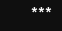***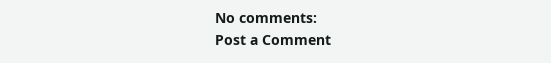No comments:
Post a Comment